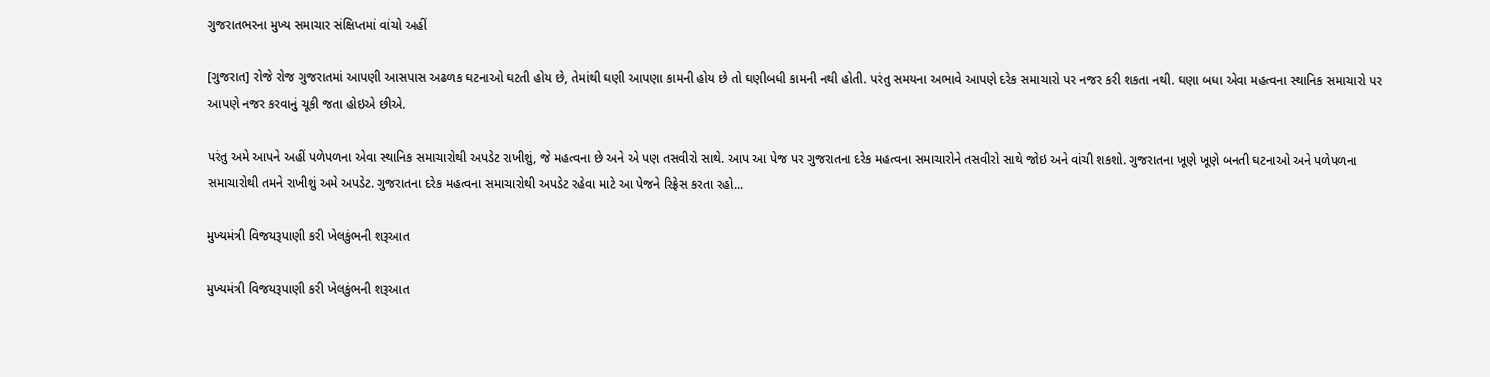ગુજરાતભરના મુખ્ય સમાચાર સંક્ષિપ્તમાં વાંચો અહીં

[ગુજરાત] રોજે રોજ ગુજરાતમાં આપણી આસપાસ અઢળક ઘટનાઓ ઘટતી હોય છે, તેમાંથી ઘણી આપણા કામની હોય છે તો ઘણીબધી કામની નથી હોતી. પરંતુ સમયના અભાવે આપણે દરેક સમાચારો પર નજર કરી શકતા નથી. ઘણા બધા એવા મહત્વના સ્થાનિક સમાચારો પર આપણે નજર કરવાનું ચૂકી જતા હોઇએ છીએ.

પરંતુ અમે આપને અહીં પળેપળના એવા સ્થાનિક સમાચારોથી અપડેટ રાખીશું, જે મહત્વના છે અને એ પણ તસવીરો સાથે. આપ આ પેજ પર ગુજરાતના દરેક મહત્વના સમાચારોને તસવીરો સાથે જોઇ અને વાંચી શકશો. ગુજરાતના ખૂણે ખૂણે બનતી ઘટનાઓ અને પળેપળના સમાચારોથી તમને રાખીશું અમે અપડેટ. ગુજરાતના દરેક મહત્વના સમાચારોથી અપડેટ રહેવા માટે આ પેજને રિફ્રેસ કરતા રહો...

મુખ્યમંત્રી વિજયરૂપાણી કરી ખેલકુંભની શરૂઆત

મુખ્યમંત્રી વિજયરૂપાણી કરી ખેલકુંભની શરૂઆત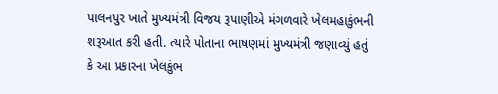પાલનપુર ખાતે મુખ્યમંત્રી વિજય રૂપાણીએ મંગળવારે ખેલમહાકુંભની શરૂઆત કરી હતી. ત્યારે પોતાના ભાષણમાં મુખ્યમંત્રી જણાવ્યું હતું કે આ પ્રકારના ખેલકુંભ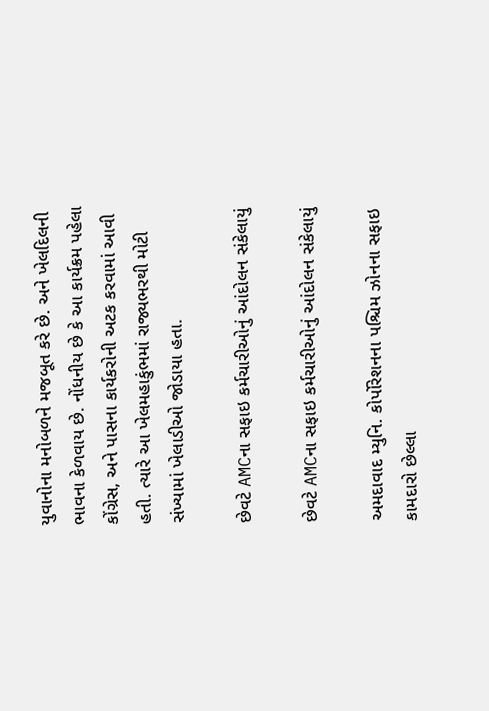યુવાનોના મનોબળને મજબૂત કરે છે. અને ખેલદિલની ભાવના કેળવાય છે. નોંધનીય છે કે આ કાર્યક્રમ પહેલા કોંગ્રેસ, અને પાસના કાર્યકરોની અટક કરવામાં આવી હતી. ત્યારે આ ખેલમહાકુંભમાં રાજ્યભરથી મોટી સંખ્યામાં ખેલાડીઓ જોડાયા હતા.

છેવટે AMCના સફાઇ કર્મચારીઓનું આંદોલન સંકેલાયું

છેવટે AMCના સફાઇ કર્મચારીઓનું આંદોલન સંકેલાયું

અમદાવાદ મ્યુનિ. કોર્પોરેશનના પશ્ચિમ ઝોનના સફાઇ કામદારો છેલ્લા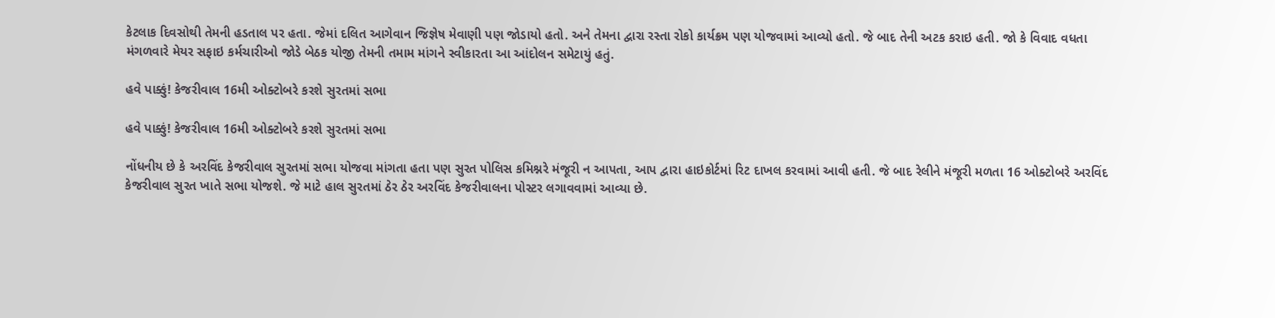કેટલાક દિવસોથી તેમની હડતાલ પર હતા. જેમાં દલિત આગેવાન જિજ્ઞેષ મેવાણી પણ જોડાયો હતો. અને તેમના દ્વારા રસ્તા રોકો કાર્યક્રમ પણ યોજવામાં આવ્યો હતો. જે બાદ તેની અટક કરાઇ હતી. જો કે વિવાદ વધતા મંગળવારે મેયર સફાઇ કર્મચારીઓ જોડે બેઠક યોજી તેમની તમામ માંગને સ્વીકારતા આ આંદોલન સમેટાયું હતું.

હવે પાક્કું! કેજરીવાલ 16મી ઓક્ટોબરે કરશે સુરતમાં સભા

હવે પાક્કું! કેજરીવાલ 16મી ઓક્ટોબરે કરશે સુરતમાં સભા

નોંધનીય છે કે અરવિંદ કેજરીવાલ સુરતમાં સભા યોજવા માંગતા હતા પણ સુરત પોલિસ કમિશ્નરે મંજૂરી ન આપતા, આપ દ્વારા હાઇકોર્ટમાં રિટ દાખલ કરવામાં આવી હતી. જે બાદ રેલીને મંજૂરી મળતા 16 ઓક્ટોબરે અરવિંદ કેજરીવાલ સુરત ખાતે સભા યોજશે. જે માટે હાલ સુરતમાં ઠેર ઠેર અરવિંદ કેજરીવાલના પોસ્ટર લગાવવામાં આવ્યા છે.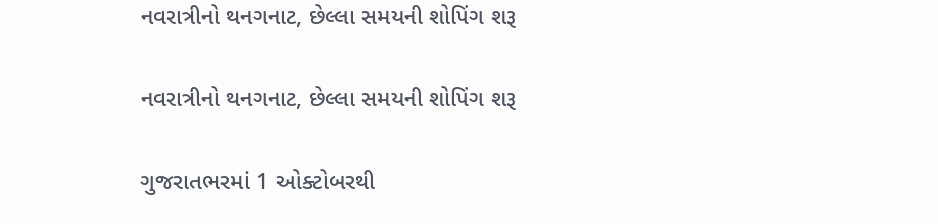નવરાત્રીનો થનગનાટ, છેલ્લા સમયની શોપિંગ શરૂ

નવરાત્રીનો થનગનાટ, છેલ્લા સમયની શોપિંગ શરૂ

ગુજરાતભરમાં 1 ઓક્ટોબરથી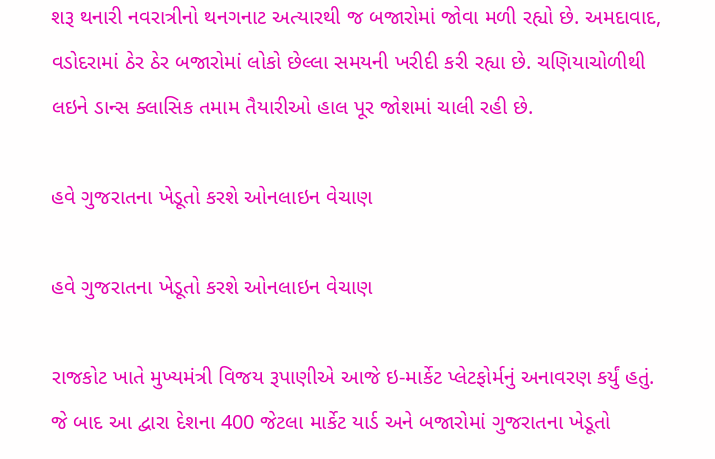શરૂ થનારી નવરાત્રીનો થનગનાટ અત્યારથી જ બજારોમાં જોવા મળી રહ્યો છે. અમદાવાદ, વડોદરામાં ઠેર ઠેર બજારોમાં લોકો છેલ્લા સમયની ખરીદી કરી રહ્યા છે. ચણિયાચોળીથી લઇને ડાન્સ ક્લાસિક તમામ તૈયારીઓ હાલ પૂર જોશમાં ચાલી રહી છે.

હવે ગુજરાતના ખેડૂતો કરશે ઓનલાઇન વેચાણ

હવે ગુજરાતના ખેડૂતો કરશે ઓનલાઇન વેચાણ

રાજકોટ ખાતે મુખ્યમંત્રી વિજય રૂપાણીએ આજે ઇ-માર્કેટ પ્લેટફોર્મનું અનાવરણ કર્યું હતું. જે બાદ આ દ્વારા દેશના 400 જેટલા માર્કેટ યાર્ડ અને બજારોમાં ગુજરાતના ખેડૂતો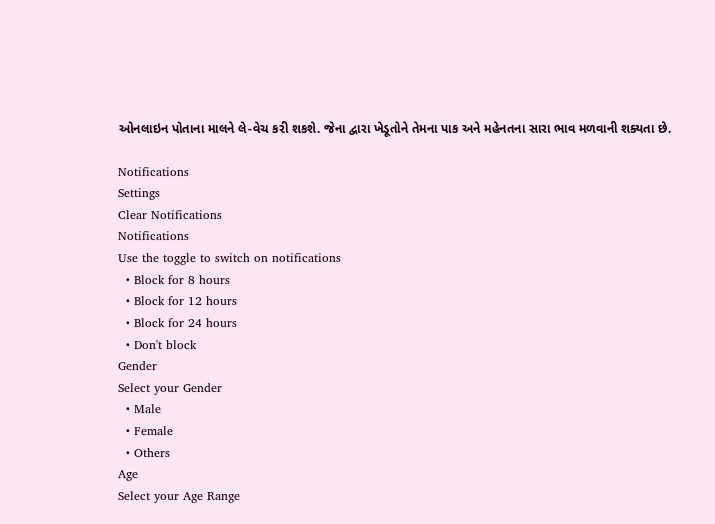ઓનલાઇન પોતાના માલને લે-વેચ કરી શકશે. જેના દ્વારા ખેડૂતોને તેમના પાક અને મહેનતના સારા ભાવ મળવાની શક્યતા છે.

Notifications
Settings
Clear Notifications
Notifications
Use the toggle to switch on notifications
  • Block for 8 hours
  • Block for 12 hours
  • Block for 24 hours
  • Don't block
Gender
Select your Gender
  • Male
  • Female
  • Others
Age
Select your Age Range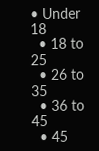• Under 18
  • 18 to 25
  • 26 to 35
  • 36 to 45
  • 45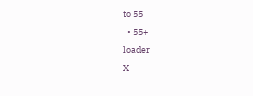to 55
  • 55+
loader
X